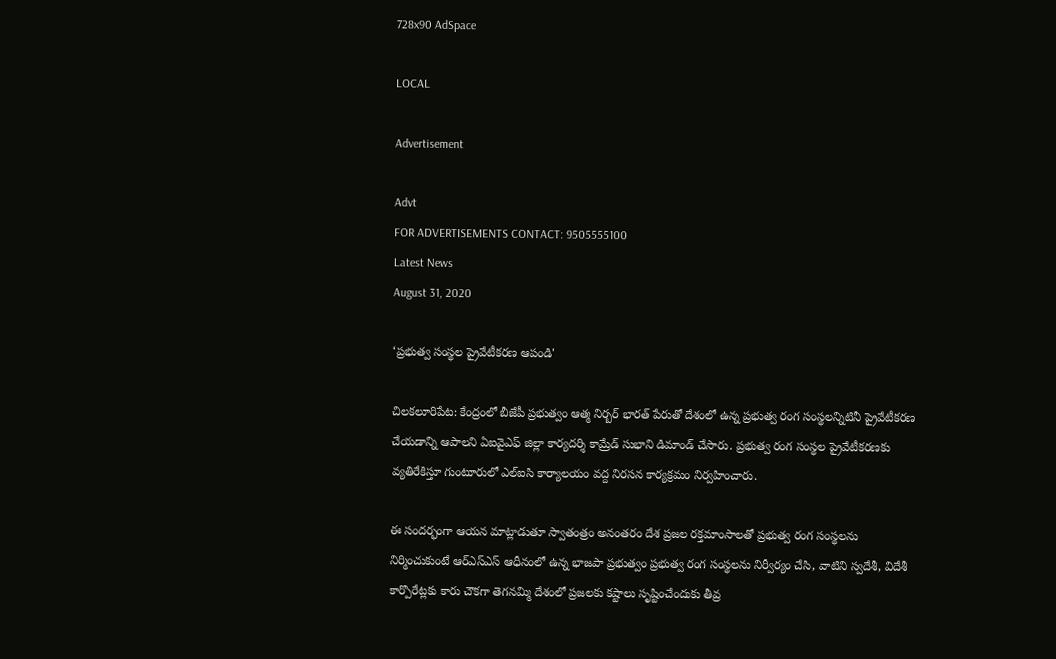728x90 AdSpace

LOCAL

Advertisement

Advt
FOR ADVERTISEMENTS CONTACT: 9505555100
Latest News
August 31, 2020

‘ప్రభుత్వ సంస్థల ప్రైవేటీకరణ ఆపండి'

చిలకలూరిపేట: కేంద్రంలో బీజేపీ ప్రభుత్వం ఆత్మ నిర్బర్ భారత్ పేరుతో దేశంలో ఉన్న ప్రభుత్వ రంగ సంస్థలన్నిటినీ ప్రైవేటీకరణ చేయడాన్ని ఆపాలని ఏఐవైఎఫ్ జిల్లా కార్యదర్శి కామ్రేడ్ సుభాని డిమాండ్ చేసారు. ప్రభుత్వ రంగ సంస్థల ప్రైవేటీకరణకు వ్యతిరేకిస్తూ గుంటూరులో ఎల్ఐసి కార్యాలయం వద్ద నిరసన కార్యక్రమం నిర్వహించారు.

ఈ సందర్భంగా ఆయన మాట్లాడుతూ స్వాతంత్రం అనంతరం దేశ ప్రజల రక్తమాంసాలతో ప్రభుత్వ రంగ సంస్థలను నిర్మించుకుంటే ఆర్ఎస్ఎస్ ఆధీనంలో ఉన్న భాజపా ప్రభుత్వం ప్రభుత్వ రంగ సంస్థలను నిర్వీర్యం చేసి, వాటిని స్వదేశీ, విదేశీ కార్పొరేట్లకు కారు చౌకగా తెగనమ్మి దేశంలో ప్రజలకు కష్టాలు సృష్టించేందుకు తీవ్ర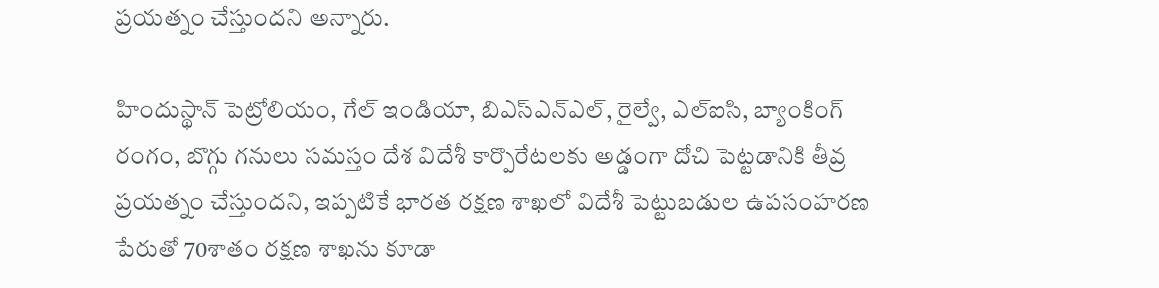ప్రయత్నం చేస్తుందని అన్నారు.

హిందుస్థాన్ పెట్రోలియం, గేల్ ఇండియా, బిఎస్ఎన్ఎల్, రైల్వే, ఎల్ఐసి, బ్యాంకింగ్ రంగం, బొగ్గు గనులు సమస్తం దేశ విదేశీ కార్పొరేటలకు అడ్డంగా దోచి పెట్టడానికి తీవ్ర ప్రయత్నం చేస్తుందని, ఇప్పటికే భారత రక్షణ శాఖలో విదేశీ పెట్టుబడుల ఉపసంహరణ పేరుతో 70శాతం రక్షణ శాఖను కూడా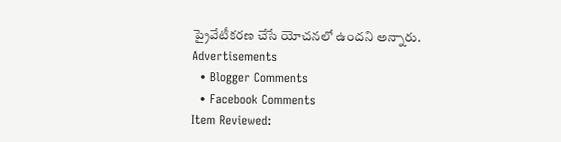ప్రైవేటీకరణ చేసే యోచనలో ఉందని అన్నారు.
Advertisements
  • Blogger Comments
  • Facebook Comments
Item Reviewed: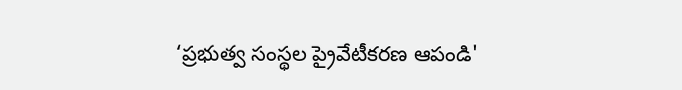‘ప్రభుత్వ సంస్థల ప్రైవేటీకరణ ఆపండి'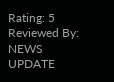Rating: 5 Reviewed By: NEWS UPDATE